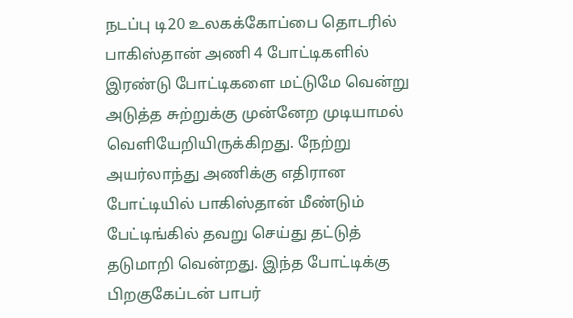நடப்பு டி20 உலகக்கோப்பை தொடரில் பாகிஸ்தான் அணி 4 போட்டிகளில் இரண்டு போட்டிகளை மட்டுமே வென்று அடுத்த சுற்றுக்கு முன்னேற முடியாமல் வெளியேறியிருக்கிறது. நேற்று அயர்லாந்து அணிக்கு எதிரான போட்டியில் பாகிஸ்தான் மீண்டும் பேட்டிங்கில் தவறு செய்து தட்டுத் தடுமாறி வென்றது. இந்த போட்டிக்கு பிறகுகேப்டன் பாபர்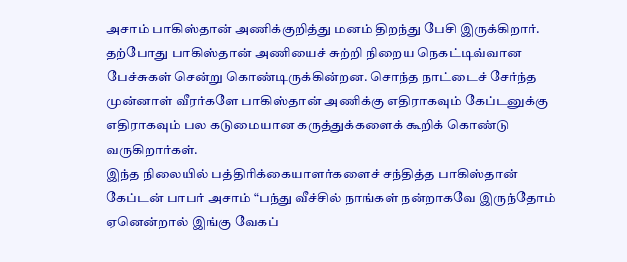அசாம் பாகிஸ்தான் அணிக்குறித்து மனம் திறந்து பேசி இருக்கிறார்.
தற்போது பாகிஸ்தான் அணியைச் சுற்றி நிறைய நெகட்டிவ்வான பேச்சுகள் சென்று கொண்டிருக்கின்றன. சொந்த நாட்டைச் சேர்ந்த முன்னாள் வீரர்களே பாகிஸ்தான் அணிக்கு எதிராகவும் கேப்டனுக்கு எதிராகவும் பல கடுமையான கருத்துக்களைக் கூறிக் கொண்டு வருகிறார்கள்.
இந்த நிலையில் பத்திரிக்கையாளர்களைச் சந்தித்த பாகிஸ்தான் கேப்டன் பாபர் அசாம் “பந்து வீச்சில் நாங்கள் நன்றாகவே இருந்தோம் ஏனென்றால் இங்கு வேகப்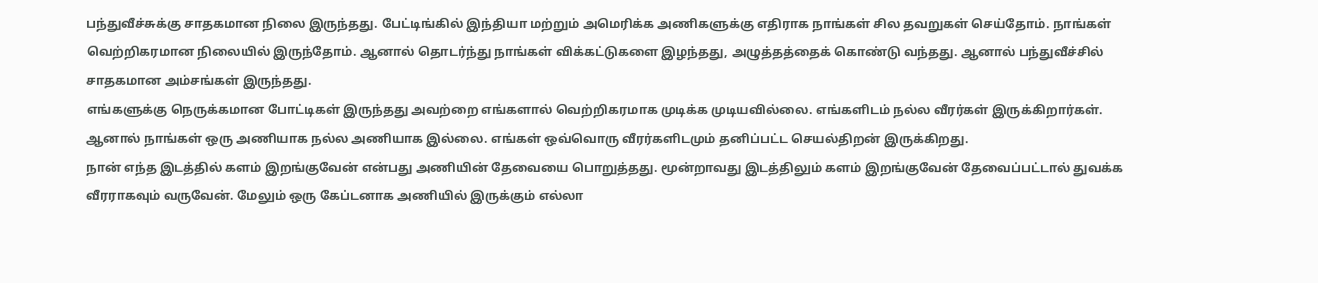பந்துவீச்சுக்கு சாதகமான நிலை இருந்தது. பேட்டிங்கில் இந்தியா மற்றும் அமெரிக்க அணிகளுக்கு எதிராக நாங்கள் சில தவறுகள் செய்தோம். நாங்கள் வெற்றிகரமான நிலையில் இருந்தோம். ஆனால் தொடர்ந்து நாங்கள் விக்கட்டுகளை இழந்தது, அழுத்தத்தைக் கொண்டு வந்தது. ஆனால் பந்துவீச்சில் சாதகமான அம்சங்கள் இருந்தது.
எங்களுக்கு நெருக்கமான போட்டிகள் இருந்தது அவற்றை எங்களால் வெற்றிகரமாக முடிக்க முடியவில்லை. எங்களிடம் நல்ல வீரர்கள் இருக்கிறார்கள். ஆனால் நாங்கள் ஒரு அணியாக நல்ல அணியாக இல்லை. எங்கள் ஒவ்வொரு வீரர்களிடமும் தனிப்பட்ட செயல்திறன் இருக்கிறது.
நான் எந்த இடத்தில் களம் இறங்குவேன் என்பது அணியின் தேவையை பொறுத்தது. மூன்றாவது இடத்திலும் களம் இறங்குவேன் தேவைப்பட்டால் துவக்க வீரராகவும் வருவேன். மேலும் ஒரு கேப்டனாக அணியில் இருக்கும் எல்லா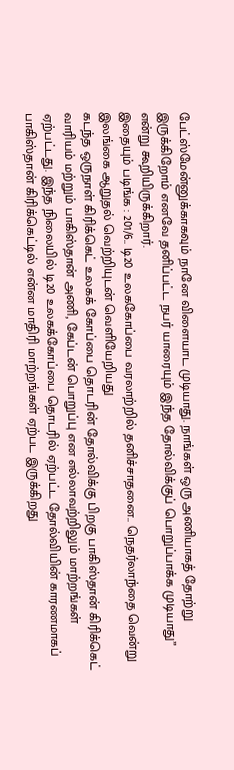பேட்ஸ்மேன்னுக்காகவும் நானே விளையாட முடியாது. நாங்கள் ஒரு அணியாகத் தோற்று இருக்கிறோம் எனவே தனிப்பட்ட நபர் யாரையும் இந்த தோல்விக்குப் பொறுப்பாக்க முடியாது” என்று கூறியிருக்கிறார்.
இதையும் படிங்க : 201/6.. டி20 உலககோப்பை வரலாற்றில் தனிச்சாதனை.. நெதர்லாந்தை வென்று இலங்கை ஆறுதல் வெற்றியுடன் வெளியேறியது
கடந்த ஒருநாள் கிரிக்கெட் உலகக் கோப்பை தொடரின் தோல்விக்கு பிறகு பாகிஸ்தான் கிரிக்கெட் வாரியம் மற்றும் பாகிஸ்தான் அணி, கேப்டன் பொறுப்பு என எல்லாவற்றிலும் மாற்றங்கள் ஏற்பட்டது. இந்த நிலையில் டி20 உலகக்கோப்பை தொடரில் ஏற்பட்ட தோல்வியின் காரணமாகப் பாகிஸ்தான் கிரிக்கெட்டில் என்ன மாதிரி மாற்றங்கள் ஏற்பட இருக்கிறது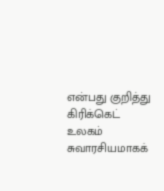என்பது குறித்து கிரிக்கெட் உலகம் சுவாரசியமாகக்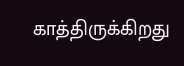காத்திருக்கிறது